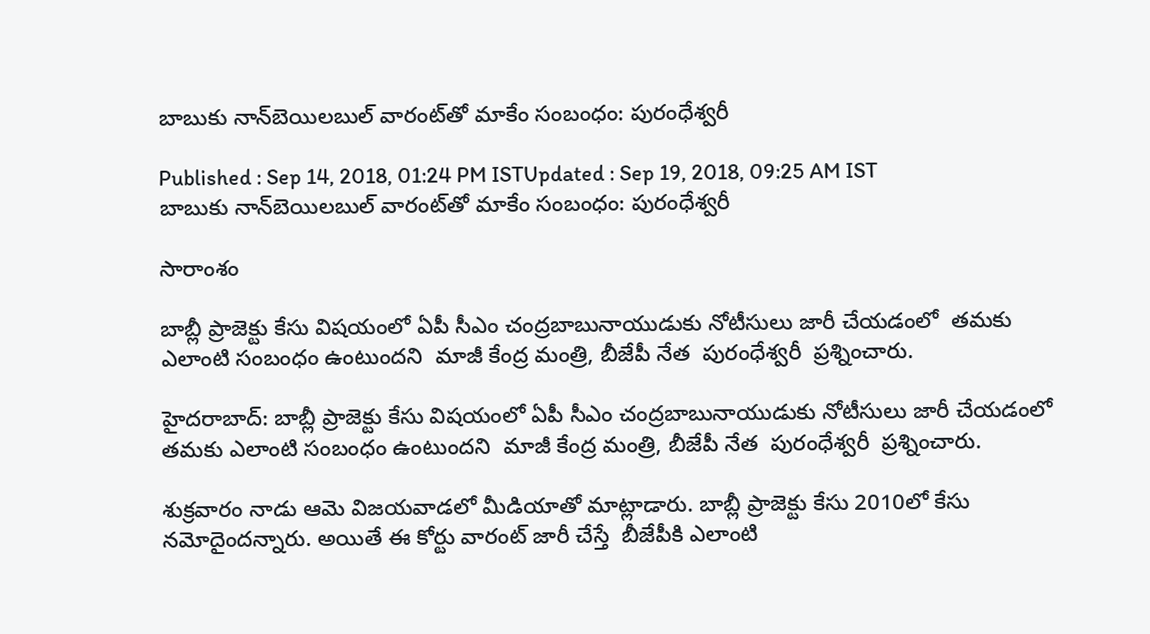బాబుకు నాన్‌బెయిలబుల్ వారంట్‌తో మాకేం సంబంధం: పురంధేశ్వరీ

Published : Sep 14, 2018, 01:24 PM ISTUpdated : Sep 19, 2018, 09:25 AM IST
బాబుకు నాన్‌బెయిలబుల్ వారంట్‌తో మాకేం సంబంధం: పురంధేశ్వరీ

సారాంశం

బాబ్లీ ప్రాజెక్టు కేసు విషయంలో ఏపీ సీఎం చంద్రబాబునాయుడుకు నోటీసులు జారీ చేయడంలో  తమకు ఎలాంటి సంబంధం ఉంటుందని  మాజీ కేంద్ర మంత్రి, బీజేపీ నేత  పురంధేశ్వరీ  ప్రశ్నించారు.

హైదరాబాద్: బాబ్లీ ప్రాజెక్టు కేసు విషయంలో ఏపీ సీఎం చంద్రబాబునాయుడుకు నోటీసులు జారీ చేయడంలో  తమకు ఎలాంటి సంబంధం ఉంటుందని  మాజీ కేంద్ర మంత్రి, బీజేపీ నేత  పురంధేశ్వరీ  ప్రశ్నించారు.

శుక్రవారం నాడు ఆమె విజయవాడలో మీడియాతో మాట్లాడారు. బాబ్లీ ప్రాజెక్టు కేసు 2010లో కేసు నమోదైందన్నారు. అయితే ఈ కోర్టు వారంట్ జారీ చేస్తే  బీజేపీకి ఎలాంటి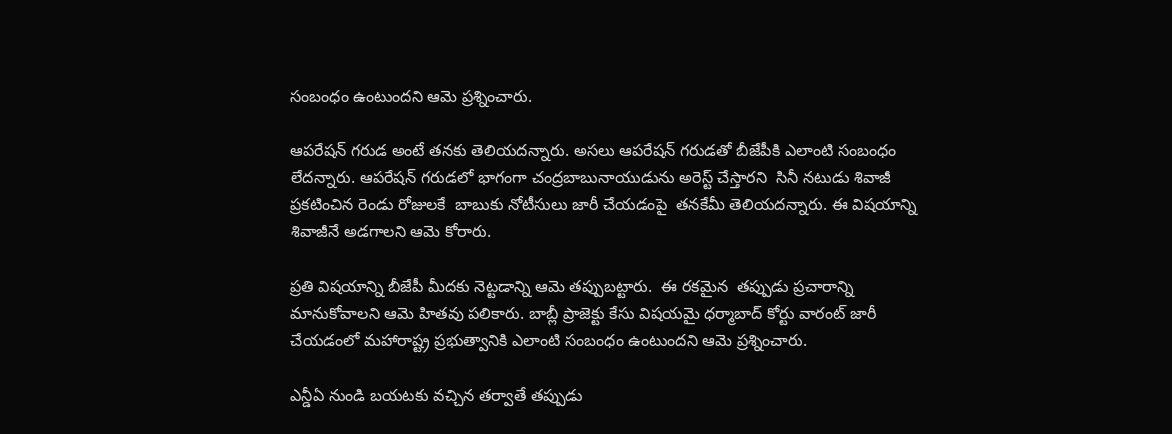సంబంధం ఉంటుందని ఆమె ప్రశ్నించారు.

ఆపరేషన్ గరుడ అంటే తనకు తెలియదన్నారు. అసలు ఆపరేషన్ గరుడతో బీజేపీకి ఎలాంటి సంబంధం లేదన్నారు. ఆపరేషన్ గరుడలో భాగంగా చంద్రబాబునాయుడును అరెస్ట్ చేస్తారని  సినీ నటుడు శివాజీ ప్రకటించిన రెండు రోజులకే  బాబుకు నోటీసులు జారీ చేయడంపై  తనకేమీ తెలియదన్నారు. ఈ విషయాన్ని శివాజీనే అడగాలని ఆమె కోరారు.

ప్రతి విషయాన్ని బీజేపీ మీదకు నెట్టడాన్ని ఆమె తప్పుబట్టారు.  ఈ రకమైన  తప్పుడు ప్రచారాన్ని మానుకోవాలని ఆమె హితవు పలికారు. బాబ్లీ ప్రాజెక్టు కేసు విషయమై ధర్మాబాద్ కోర్టు వారంట్ జారీ చేయడంలో మహారాష్ట్ర ప్రభుత్వానికి ఎలాంటి సంబంధం ఉంటుందని ఆమె ప్రశ్నించారు.

ఎన్డీఏ నుండి బయటకు వచ్చిన తర్వాతే తప్పుడు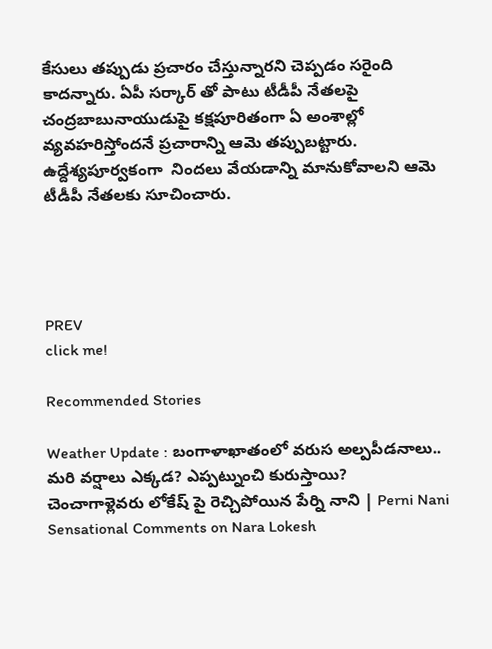కేసులు తప్పుడు ప్రచారం చేస్తున్నారని చెప్పడం సరైంది కాదన్నారు. ఏపీ సర్కార్ తో పాటు టీడీపీ నేతలపై చంద్రబాబునాయుడుపై కక్షపూరితంగా ఏ అంశాల్లో వ్యవహరిస్తోందనే ప్రచారాన్ని ఆమె తప్పుబట్టారు.  ఉద్దేశ్యపూర్వకంగా  నిందలు వేయడాన్ని మానుకోవాలని ఆమె టీడీపీ నేతలకు సూచించారు.




PREV
click me!

Recommended Stories

Weather Update : బంగాళాఖాతంలో వరుస అల్పపీడనాలు.. మరి వర్షాలు ఎక్కడ? ఎప్పట్నుంచి కురుస్తాయి?
చెంచాగాళ్లెవరు లోకేష్ పై రెచ్చిపోయిన పేర్ని నాని | Perni Nani Sensational Comments on Nara Lokesh